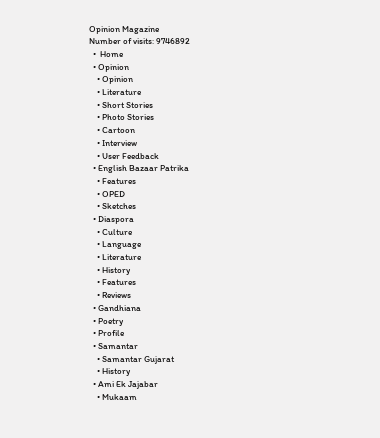Opinion Magazine
Number of visits: 9746892
  •  Home
  • Opinion
    • Opinion
    • Literature
    • Short Stories
    • Photo Stories
    • Cartoon
    • Interview
    • User Feedback
  • English Bazaar Patrika
    • Features
    • OPED
    • Sketches
  • Diaspora
    • Culture
    • Language
    • Literature
    • History
    • Features
    • Reviews
  • Gandhiana
  • Poetry
  • Profile
  • Samantar
    • Samantar Gujarat
    • History
  • Ami Ek Jajabar
    • Mukaam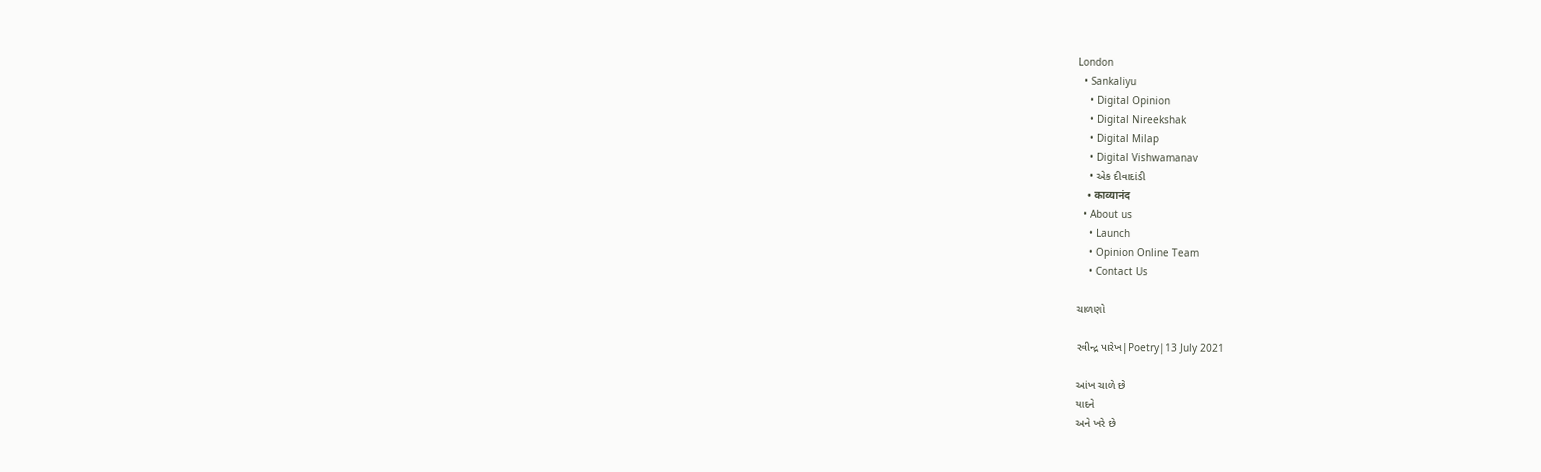London
  • Sankaliyu
    • Digital Opinion
    • Digital Nireekshak
    • Digital Milap
    • Digital Vishwamanav
    • એક દીવાદાંડી
    • काव्यानंद
  • About us
    • Launch
    • Opinion Online Team
    • Contact Us

ચાળણો

રવીન્દ્ર પારેખ|Poetry|13 July 2021

આંખ ચાળે છે
યાદને
અને ખરે છે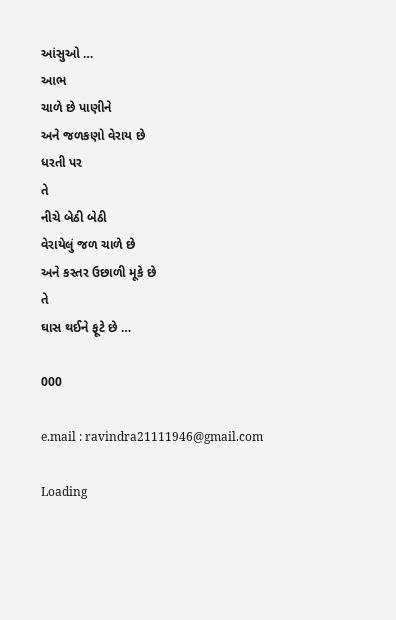આંસુઓ …
આભ
ચાળે છે પાણીને
અને જળકણો વેરાય છે
ધરતી પર
તે
નીચે બેઠી બેઠી
વેરાયેલું જળ ચાળે છે
અને કસ્તર ઉછાળી મૂકે છે
તે
ઘાસ થઈને ફૂટે છે …

000

e.mail : ravindra21111946@gmail.com

Loading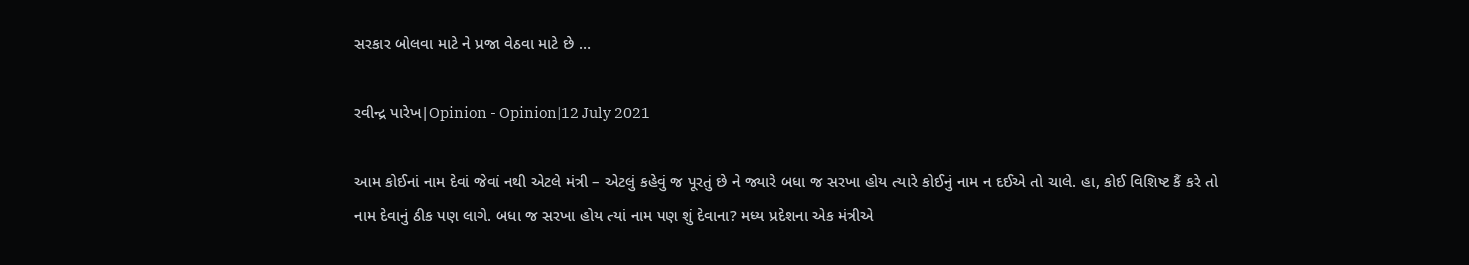સરકાર બોલવા માટે ને પ્રજા વેઠવા માટે છે …

રવીન્દ્ર પારેખ|Opinion - Opinion|12 July 2021

આમ કોઈનાં નામ દેવાં જેવાં નથી એટલે મંત્રી – એટલું કહેવું જ પૂરતું છે ને જ્યારે બધા જ સરખા હોય ત્યારે કોઈનું નામ ન દઈએ તો ચાલે. હા, કોઈ વિશિષ્ટ કૈં કરે તો નામ દેવાનું ઠીક પણ લાગે. બધા જ સરખા હોય ત્યાં નામ પણ શું દેવાના? મધ્ય પ્રદેશના એક મંત્રીએ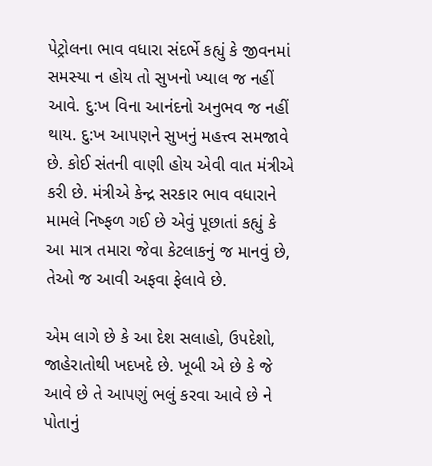પેટ્રોલના ભાવ વધારા સંદર્ભે કહ્યું કે જીવનમાં સમસ્યા ન હોય તો સુખનો ખ્યાલ જ નહીં આવે. દુ:ખ વિના આનંદનો અનુભવ જ નહીં થાય. દુ:ખ આપણને સુખનું મહત્ત્વ સમજાવે છે. કોઈ સંતની વાણી હોય એવી વાત મંત્રીએ કરી છે. મંત્રીએ કેન્દ્ર સરકાર ભાવ વધારાને મામલે નિષ્ફળ ગઈ છે એવું પૂછાતાં કહ્યું કે આ માત્ર તમારા જેવા કેટલાકનું જ માનવું છે, તેઓ જ આવી અફવા ફેલાવે છે.

એમ લાગે છે કે આ દેશ સલાહો, ઉપદેશો, જાહેરાતોથી ખદખદે છે. ખૂબી એ છે કે જે આવે છે તે આપણું ભલું કરવા આવે છે ને પોતાનું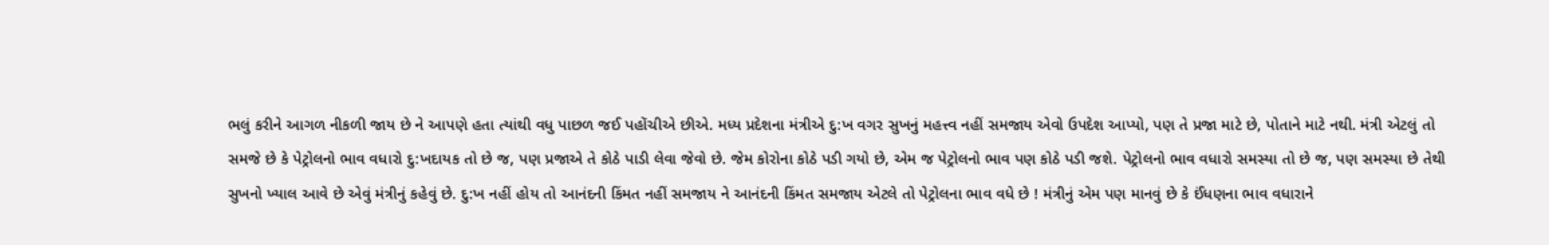ભલું કરીને આગળ નીકળી જાય છે ને આપણે હતા ત્યાંથી વધુ પાછળ જઈ પહોંચીએ છીએ. મધ્ય પ્રદેશના મંત્રીએ દુ:ખ વગર સુખનું મહત્ત્વ નહીં સમજાય એવો ઉપદેશ આપ્યો, પણ તે પ્રજા માટે છે, પોતાને માટે નથી. મંત્રી એટલું તો સમજે છે કે પેટ્રોલનો ભાવ વધારો દુ:ખદાયક તો છે જ, પણ પ્રજાએ તે કોઠે પાડી લેવા જેવો છે. જેમ કોરોના કોઠે પડી ગયો છે, એમ જ પેટ્રોલનો ભાવ પણ કોઠે પડી જશે. પેટ્રોલનો ભાવ વધારો સમસ્યા તો છે જ, પણ સમસ્યા છે તેથી સુખનો ખ્યાલ આવે છે એવું મંત્રીનું કહેવું છે. દુ:ખ નહીં હોય તો આનંદની કિંમત નહીં સમજાય ને આનંદની કિંમત સમજાય એટલે તો પેટ્રોલના ભાવ વધે છે ! મંત્રીનું એમ પણ માનવું છે કે ઈંધણના ભાવ વધારાને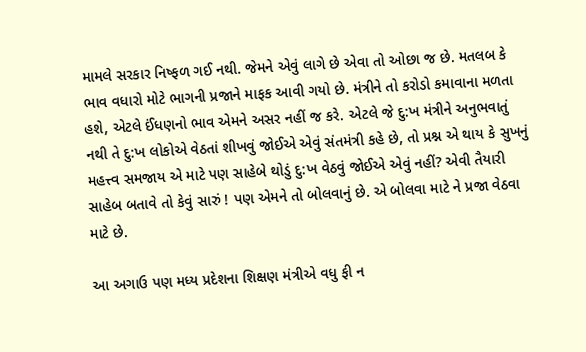મામલે સરકાર નિષ્ફળ ગઈ નથી. જેમને એવું લાગે છે એવા તો ઓછા જ છે. મતલબ કે ભાવ વધારો મોટે ભાગની પ્રજાને માફક આવી ગયો છે. મંત્રીને તો કરોડો કમાવાના મળતા હશે, એટલે ઈંધણનો ભાવ એમને અસર નહીં જ કરે. એટલે જે દુ:ખ મંત્રીને અનુભવાતું નથી તે દુ:ખ લોકોએ વેઠતાં શીખવું જોઈએ એવું સંતમંત્રી કહે છે, તો પ્રશ્ન એ થાય કે સુખનું મહત્ત્વ સમજાય એ માટે પણ સાહેબે થોડું દુ:ખ વેઠવું જોઈએ એવું નહીં? એવી તૈયારી સાહેબ બતાવે તો કેવું સારું ! પણ એમને તો બોલવાનું છે. એ બોલવા માટે ને પ્રજા વેઠવા માટે છે.

આ અગાઉ પણ મધ્ય પ્રદેશના શિક્ષણ મંત્રીએ વધુ ફી ન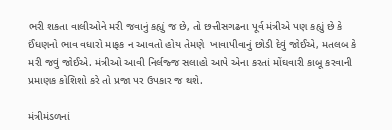ભરી શકતા વાલીઓને મરી જવાનું કહ્યું જ છે, તો છત્તીસગઢના પૂર્વ મંત્રીએ પણ કહ્યું છે કે ઈંધણનો ભાવ વધારો માફક ન આવતો હોય તેમણે  ખાવાપીવાનું છોડી દેવું જોઈએ, મતલબ કે મરી જવું જોઈએ. મંત્રીઓ આવી નિર્લજ્જ સલાહો આપે એના કરતાં મોંઘવારી કાબૂ કરવાની પ્રમાણક કોશિશો કરે તો પ્રજા પર ઉપકાર જ થશે.

મંત્રીમંડળનાં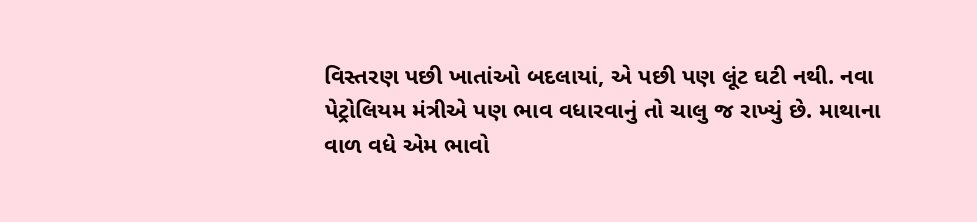વિસ્તરણ પછી ખાતાંઓ બદલાયાં, એ પછી પણ લૂંટ ઘટી નથી. નવા પેટ્રોલિયમ મંત્રીએ પણ ભાવ વધારવાનું તો ચાલુ જ રાખ્યું છે. માથાના વાળ વધે એમ ભાવો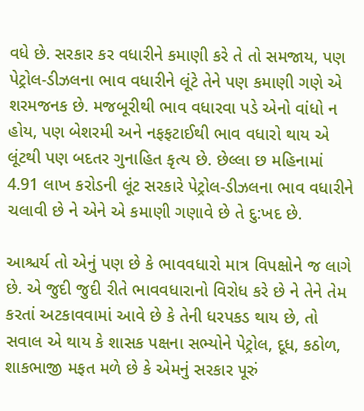વધે છે. સરકાર કર વધારીને કમાણી કરે તે તો સમજાય, પણ પેટ્રોલ-ડીઝલના ભાવ વધારીને લૂંટે તેને પણ કમાણી ગણે એ શરમજનક છે. મજબૂરીથી ભાવ વધારવા પડે એનો વાંધો ન હોય, પણ બેશરમી અને નફફટાઈથી ભાવ વધારો થાય એ લૂંટથી પણ બદતર ગુનાહિત કૃત્ય છે. છેલ્લા છ મહિનામાં 4.91 લાખ કરોડની લૂંટ સરકારે પેટ્રોલ-ડીઝલના ભાવ વધારીને ચલાવી છે ને એને એ કમાણી ગણાવે છે તે દુ:ખદ છે.

આશ્ચર્ય તો એનું પણ છે કે ભાવવધારો માત્ર વિપક્ષોને જ લાગે છે. એ જુદી જુદી રીતે ભાવવધારાનો વિરોધ કરે છે ને તેને તેમ કરતાં અટકાવવામાં આવે છે કે તેની ધરપકડ થાય છે, તો સવાલ એ થાય કે શાસક પક્ષના સભ્યોને પેટ્રોલ, દૂધ, કઠોળ, શાકભાજી મફત મળે છે કે એમનું સરકાર પૂરું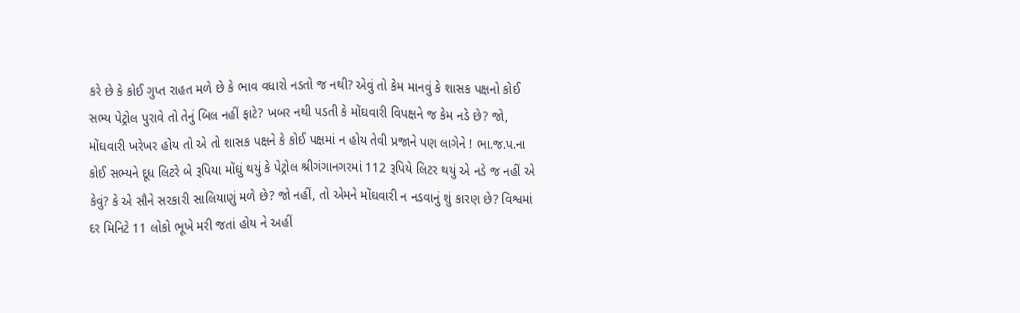કરે છે કે કોઈ ગુપ્ત રાહત મળે છે કે ભાવ વધારો નડતો જ નથી? એવું તો કેમ માનવું કે શાસક પક્ષનો કોઈ સભ્ય પેટ્રોલ પુરાવે તો તેનું બિલ નહીં ફાટે? ખબર નથી પડતી કે મોંઘવારી વિપક્ષને જ કેમ નડે છે? જો, મોંઘવારી ખરેખર હોય તો એ તો શાસક પક્ષને કે કોઈ પક્ષમાં ન હોય તેવી પ્રજાને પણ લાગેને ! ભા.જ.પ.ના કોઈ સભ્યને દૂધ લિટરે બે રૂપિયા મોંઘું થયું કે પેટ્રોલ શ્રીગંગાનગરમાં 112 રૂપિયે લિટર થયું એ નડે જ નહીં એ કેવું? કે એ સૌને સરકારી સાલિયાણું મળે છે? જો નહીં, તો એમને મોંઘવારી ન નડવાનું શું કારણ છે? વિશ્વમાં દર મિનિટે 11 લોકો ભૂખે મરી જતાં હોય ને અહીં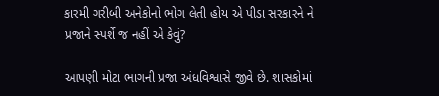કારમી ગરીબી અનેકોનો ભોગ લેતી હોય એ પીડા સરકારને ને પ્રજાને સ્પર્શે જ નહીં એ કેવું?

આપણી મોટા ભાગની પ્રજા અંધવિશ્વાસે જીવે છે. શાસકોમાં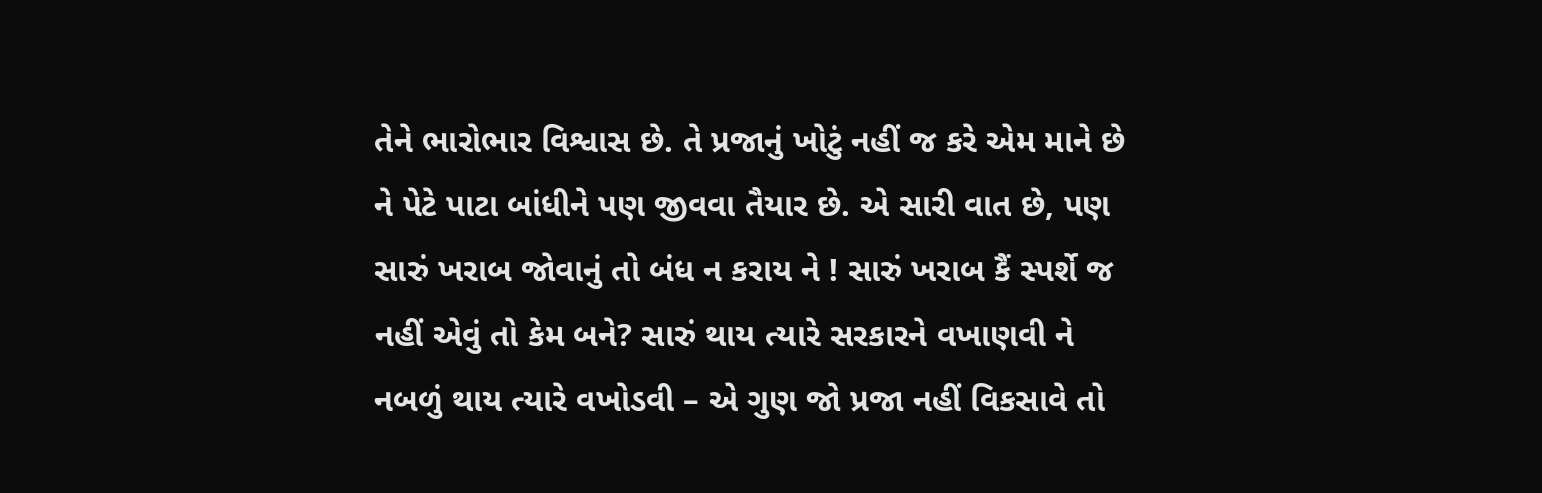તેને ભારોભાર વિશ્વાસ છે. તે પ્રજાનું ખોટું નહીં જ કરે એમ માને છે ને પેટે પાટા બાંધીને પણ જીવવા તૈયાર છે. એ સારી વાત છે, પણ સારું ખરાબ જોવાનું તો બંધ ન કરાય ને ! સારું ખરાબ કૈં સ્પર્શે જ નહીં એવું તો કેમ બને? સારું થાય ત્યારે સરકારને વખાણવી ને નબળું થાય ત્યારે વખોડવી – એ ગુણ જો પ્રજા નહીં વિકસાવે તો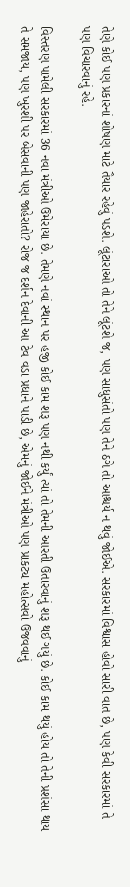તેણે કોઈ પણ પ્રકારનાં શોષણ માટે તૈયાર રહેવું પડશે. લૂંટારાઓ તો તેને લૂંટશે જ, પણ સાધુસંતો પણ તેને ઠગે તો આશ્ચર્ય ન થવું જોઈએ. સરકારમાં વિશ્વાસ હોવો સારી વાત છે, પણ કેવી સરકારમાં તે પણ વિચારવાનું રહે.

વિસ્તરણ પામેલી સરકારમાં 36 નવા મંત્રીઓ ઉમેરાયા છે. તેમણે નવાં સ્થાન પર હજી કોઈ કામ શરૂ પણ નથી કર્યું ત્યાં તો તેમની આરતી ઉતારવાનું શરૂ થઈ ગયું છે. કોઈ કામ થયું હોય તો તેની પ્રશંસા થાય તે સમજાય, પણ ખુરશી પર બેસવાની પણ જાહેરાતો? રોજ જ દર્શન દેવાની આ ટેવ વડા પ્રધાને પાડી છે, એમનું જોઈને મંત્રીઓ પણ પ્રાકટ્ય મહોત્સવો ઉજવવાનું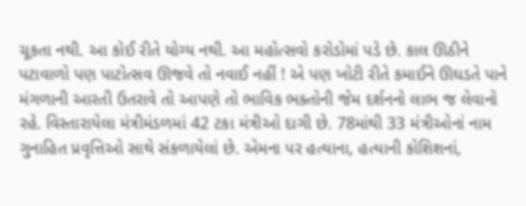ચૂકતા નથી. આ કોઈ રીતે યોગ્ય નથી. આ મહોત્સવો કરોડોમાં પડે છે. કાલ ઊઠીને પટાવાળો પણ પાટોત્સવ ઊજવે તો નવાઈ નહીં ! એ પણ ખોટી રીતે કમાઈને ઊઘડતે પાને મંગળાની આરતી ઉતરાવે તો આપણે તો ભાવિક ભક્તોની જેમ દર્શનનો લાભ જ લેવાનો રહે. વિસ્તારાયેલા મંત્રીમંડળમાં 42 ટકા મંત્રીઓ દાગી છે. 78માંથી 33 મંત્રીઓનાં નામ ગુનાહિત પ્રવૃત્તિઓ સાથે સંકળાયેલાં છે. એમના પર હત્યાના, હત્યાની કોશિશનાં,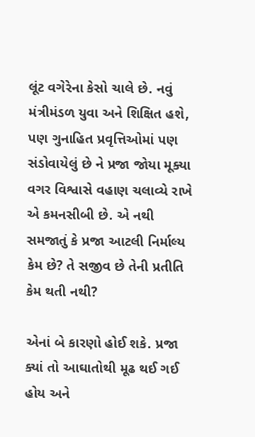લૂંટ વગેરેના કેસો ચાલે છે. નવું મંત્રીમંડળ યુવા અને શિક્ષિત હશે, પણ ગુનાહિત પ્રવૃત્તિઓમાં પણ સંડોવાયેલું છે ને પ્રજા જોયા મૂક્યા વગર વિશ્વાસે વહાણ ચલાવ્યે રાખે એ કમનસીબી છે. એ નથી સમજાતું કે પ્રજા આટલી નિર્માલ્ય કેમ છે? તે સજીવ છે તેની પ્રતીતિ કેમ થતી નથી?

એનાં બે કારણો હોઈ શકે. પ્રજા ક્યાં તો આઘાતોથી મૂઢ થઈ ગઈ હોય અને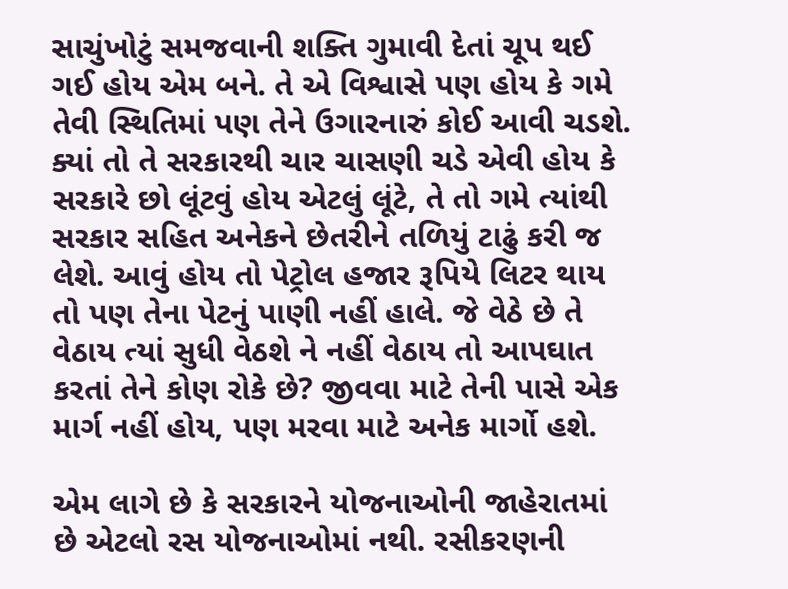સાચુંખોટું સમજવાની શક્તિ ગુમાવી દેતાં ચૂપ થઈ ગઈ હોય એમ બને. તે એ વિશ્વાસે પણ હોય કે ગમે તેવી સ્થિતિમાં પણ તેને ઉગારનારું કોઈ આવી ચડશે. ક્યાં તો તે સરકારથી ચાર ચાસણી ચડે એવી હોય કે સરકારે છો લૂંટવું હોય એટલું લૂંટે, તે તો ગમે ત્યાંથી સરકાર સહિત અનેકને છેતરીને તળિયું ટાઢું કરી જ લેશે. આવું હોય તો પેટ્રોલ હજાર રૂપિયે લિટર થાય તો પણ તેના પેટનું પાણી નહીં હાલે. જે વેઠે છે તે વેઠાય ત્યાં સુધી વેઠશે ને નહીં વેઠાય તો આપઘાત કરતાં તેને કોણ રોકે છે? જીવવા માટે તેની પાસે એક માર્ગ નહીં હોય, પણ મરવા માટે અનેક માર્ગો હશે.

એમ લાગે છે કે સરકારને યોજનાઓની જાહેરાતમાં છે એટલો રસ યોજનાઓમાં નથી. રસીકરણની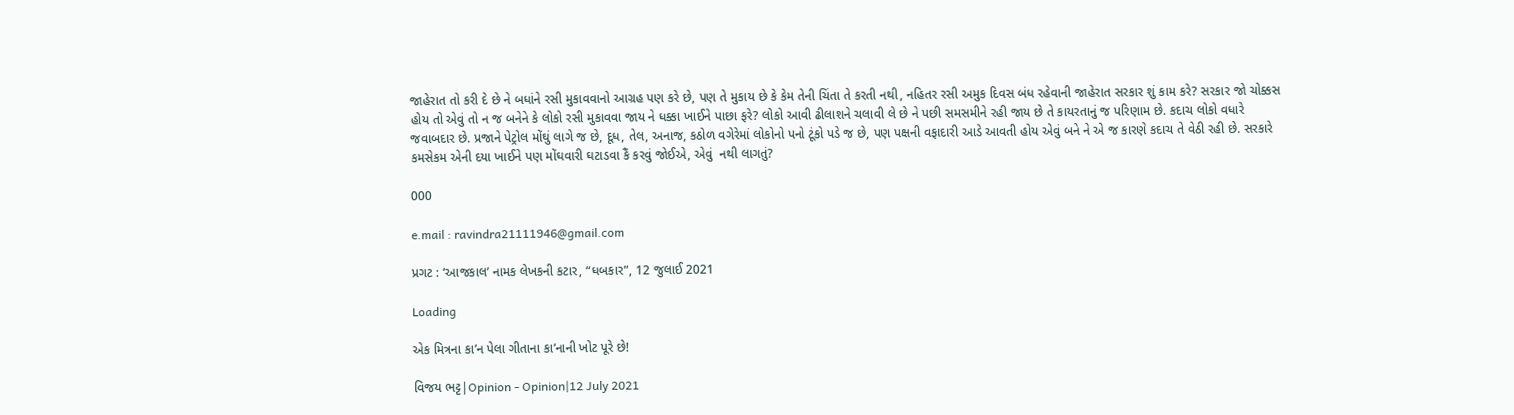જાહેરાત તો કરી દે છે ને બધાંને રસી મુકાવવાનો આગ્રહ પણ કરે છે, પણ તે મુકાય છે કે કેમ તેની ચિંતા તે કરતી નથી, નહિતર રસી અમુક દિવસ બંધ રહેવાની જાહેરાત સરકાર શું કામ કરે? સરકાર જો ચોક્કસ હોય તો એવું તો ન જ બનેને કે લોકો રસી મુકાવવા જાય ને ધક્કા ખાઈને પાછા ફરે? લોકો આવી ઢીલાશને ચલાવી લે છે ને પછી સમસમીને રહી જાય છે તે કાયરતાનું જ પરિણામ છે. કદાચ લોકો વધારે જવાબદાર છે. પ્રજાને પેટ્રોલ મોંઘું લાગે જ છે, દૂધ, તેલ, અનાજ, કઠોળ વગેરેમાં લોકોનો પનો ટૂંકો પડે જ છે, પણ પક્ષની વફાદારી આડે આવતી હોય એવું બને ને એ જ કારણે કદાચ તે વેઠી રહી છે. સરકારે કમસેકમ એની દયા ખાઈને પણ મોંઘવારી ઘટાડવા કૈં કરવું જોઈએ, એવું  નથી લાગતું?

000

e.mail : ravindra21111946@gmail.com

પ્રગટ : ‘આજકાલ’ નામક લેખકની કટાર, “ધબકાર”, 12 જુલાઈ 2021

Loading

એક મિત્રના કા’ન પેલા ગીતાના કા’નાની ખોટ પૂરે છે!

વિજય ભટ્ટ|Opinion - Opinion|12 July 2021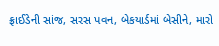ફ્રાઈડેની સાંજ, સરસ પવન, બેકયાર્ડમાં બેસીને, મારો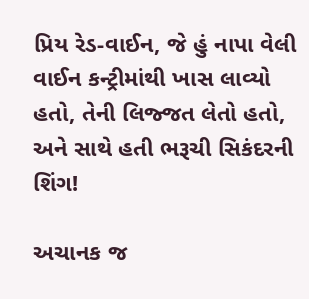પ્રિય રેડ-વાઈન, જે હું નાપા વેલી વાઈન કન્ટ્રીમાંથી ખાસ લાવ્યો હતો, તેની લિજ્જત લેતો હતો, અને સાથે હતી ભરૂચી સિકંદરની શિંગ!

અચાનક જ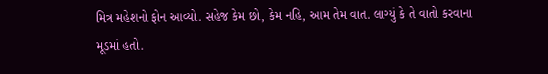મિત્ર મહેશનો ફોન આવ્યો. સહેજ કેમ છો, કેમ નહિ, આમ તેમ વાત. લાગ્યું કે તે વાતો કરવાના મૂડમાં હતો.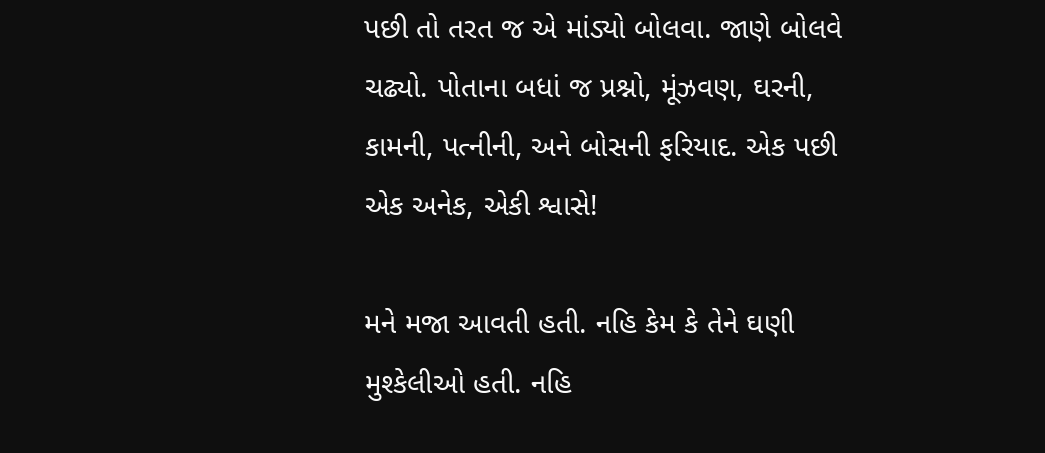પછી તો તરત જ એ માંડ્યો બોલવા. જાણે બોલવે ચઢ્યો. પોતાના બધાં જ પ્રશ્નો, મૂંઝવણ, ઘરની, કામની, પત્નીની, અને બોસની ફરિયાદ. એક પછી એક અનેક, એકી શ્વાસે!

મને મજા આવતી હતી. નહિ કેમ કે તેને ઘણી મુશ્કેલીઓ હતી. નહિ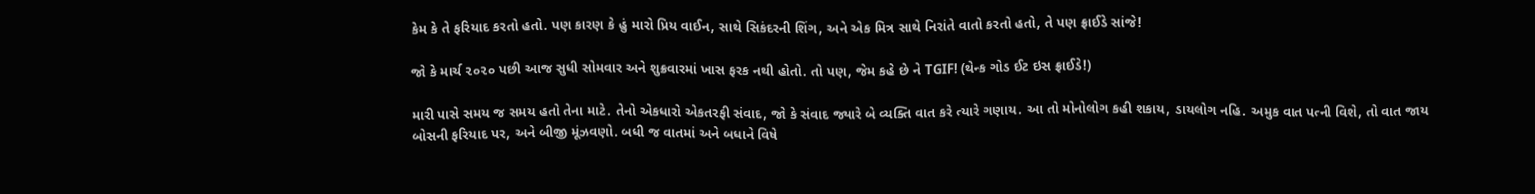કેમ કે તે ફરિયાદ કરતો હતો. પણ કારણ કે હું મારો પ્રિય વાઈન, સાથે સિકંદરની શિંગ, અને એક મિત્ર સાથે નિરાંતે વાતો કરતો હતો, તે પણ ફ્રાઈડે સાંજે!

જો કે માર્ચ ૨૦૨૦ પછી આજ સુધી સોમવાર અને શુક્રવારમાં ખાસ ફરક નથી હોતો. તો પણ, જેમ કહે છે ને TGIF! (થેન્ક ગોડ ઈટ ઇસ ફ્રાઈડે!)

મારી પાસે સમય જ સમય હતો તેના માટે. તેનો એકધારો એકતરફી સંવાદ, જો કે સંવાદ જ્યારે બે વ્યક્તિ વાત કરે ત્યારે ગણાય. આ તો મોનોલોગ કહી શકાય, ડાયલોગ નહિ. અમુક વાત પત્ની વિશે, તો વાત જાય બોસની ફરિયાદ પર, અને બીજી મૂંઝવણો. બધી જ વાતમાં અને બધાને વિષે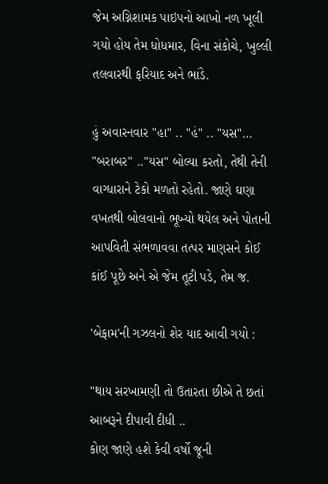જેમ અગ્નિશામક પાઇપનો આખો નળ ખૂલી ગયો હોય તેમ ધોધમાર, વિના સંકોચે, ખુલ્લી તલવારથી ફરિયાદ અને ભાંડે.

હું અવારનવાર "હા" .. "હં" .. "યસ"… "બરાબર" .."યસ" બોલ્યા કરતો, તેથી તેની વાગ્ધારાને ટેકો મળતો રહેતો. જાણે ઘણા વખતથી બોલવાનો ભૂખ્યો થયેલ અને પોતાની આપવિતી સંભળાવવા તત્પર માણસને કોઈ કાંઈ પૂછે અને એ જેમ તૂટી પડે, તેમ જ.

'બેફામ'ની ગઝલનો શેર યાદ આવી ગયો :

"થાય સરખામણી તો ઉતારતા છીએ તે છતાં આબરૂને દીપાવી દીધી ..
કોણ જાણે હશે કેવી વર્ષો જૂની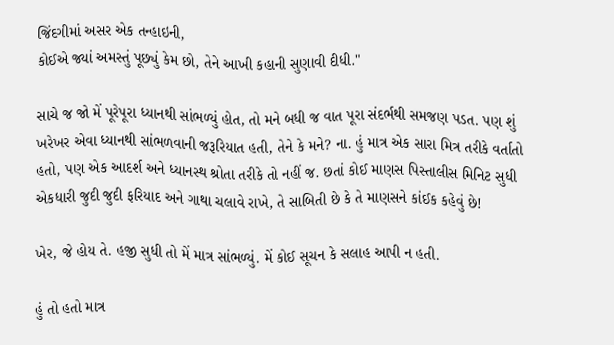જિંદગીમાં અસર એક તન્હાઇની,
કોઈએ જ્યાં અમસ્તું પૂછ્યું કેમ છો, તેને આખી કહાની સુણાવી દીધી."

સાચે જ જો મેં પૂરેપૂરા ધ્યાનથી સાંભળ્યું હોત, તો મને બધી જ વાત પૂરા સંદર્ભથી સમજણ પડત. પણ શું ખરેખર એવા ધ્યાનથી સાંભળવાની જરૂરિયાત હતી, તેને કે મને? ના. હું માત્ર એક સારા મિત્ર તરીકે વર્તાતો હતો, પણ એક આદર્શ અને ધ્યાનસ્થ શ્રોતા તરીકે તો નહીં જ. છતાં કોઈ માણસ પિસ્તાલીસ મિનિટ સુધી એકધારી જુદી જુદી ફરિયાદ અને ગાથા ચલાવે રાખે, તે સાબિતી છે કે તે માણસને કાંઈક કહેવું છે!

ખેર, જે હોય તે. હજી સુધી તો મેં માત્ર સાંભળ્યું. મેં કોઈ સૂચન કે સલાહ આપી ન હતી.

હું તો હતો માત્ર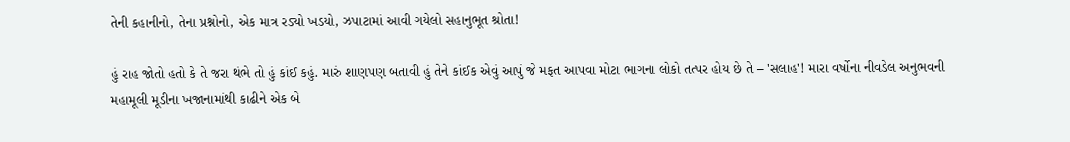તેની કહાનીનો, તેના પ્રશ્નોનો, એક માત્ર રડ્યો ખડયો, ઝપાટામાં આવી ગયેલો સહાનુભૂત શ્રોતા!

હું રાહ જોતો હતો કે તે જરા થંભે તો હું કાંઈ કહું. મારું શાણપણ બતાવી હું તેને કાંઈક એવું આપું જે મફત આપવા મોટા ભાગના લોકો તત્પર હોય છે તે – 'સલાહ'! મારા વર્ષોના નીવડેલ અનુભવની મહામૂલી મૂડીના ખજાનામાંથી કાઢીને એક બે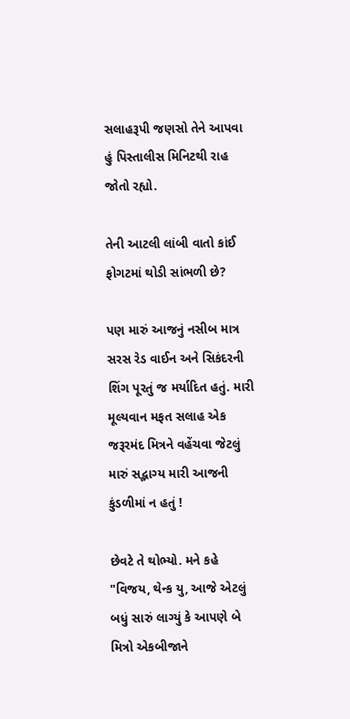સલાહરૂપી જણસો તેને આપવા હું પિસ્તાલીસ મિનિટથી રાહ જોતો રહ્યો.

તેની આટલી લાંબી વાતો કાંઈ ફોગટમાં થોડી સાંભળી છે?

પણ મારું આજનું નસીબ માત્ર સરસ રેડ વાઈન અને સિકંદરની શિંગ પૂરતું જ મર્યાદિત હતું. મારી મૂલ્યવાન મફત સલાહ એક જરૂરમંદ મિત્રને વહેંચવા જેટલું મારું સદ્ભાગ્ય મારી આજની કુંડળીમાં ન હતું !

છેવટે તે થોભ્યો. મને કહે "વિજય, થેન્ક યુ, આજે એટલું બધું સારું લાગ્યું કે આપણે બે મિત્રો એકબીજાને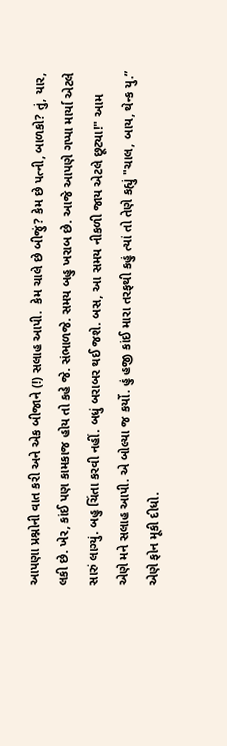આપણા પ્રશ્નોની વાત કરી અને એક બીજાને (!) સલાહ આપી.  કેમ ચાલે છે બીજું? કેમ છે પત્ની, બાળકો? તું, યાર, લકી છે. ખેર, કાંઈ પણ કામકાજ હોય તો કહે જે. સંભાળજે. સમય બહુ ખરાબ છે. આજે આપણે ગપ્પા માર્યા એટલે સારું લાગ્યું. બહુ ચિંતા કરવી નહીં. બધું બરાબર થઈ જશે. બસ, આ સમય નીકળી જાય એટલે છૂટ્યા!" આમ એણે મને સલાહ આપી. એ બોલ્યા જ કર્યો. હું હજી કાંઈ મારા તરફથી કહું ત્યાં તો તેણે કહ્યું "ચાલ, બાય, થેન્ક યુ.” એણે ફોન મૂકી દીધો.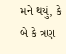મને થયું, કે બે કે ત્રણ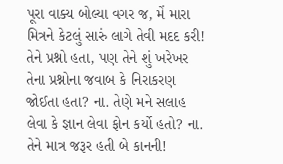પૂરા વાક્ય બોલ્યા વગર જ, મેં મારા મિત્રને કેટલું સારું લાગે તેવી મદદ કરી! તેને પ્રશ્નો હતા, પણ તેને શું ખરેખર તેના પ્રશ્નોના જવાબ કે નિરાકરણ જોઈતા હતા? ના. તેણે મને સલાહ લેવા કે જ્ઞાન લેવા ફોન કર્યો હતો? ના. તેને માત્ર જરૂર હતી બે કાનની!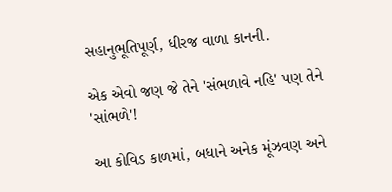સહાનુભૂતિપૂર્ણ, ધીરજ વાળા કાનની.

એક એવો જણ જે તેને 'સંભળાવે નહિ' પણ તેને 'સાંભળે'!

આ કોવિડ કાળમાં, બધાને અનેક મૂંઝવણ અને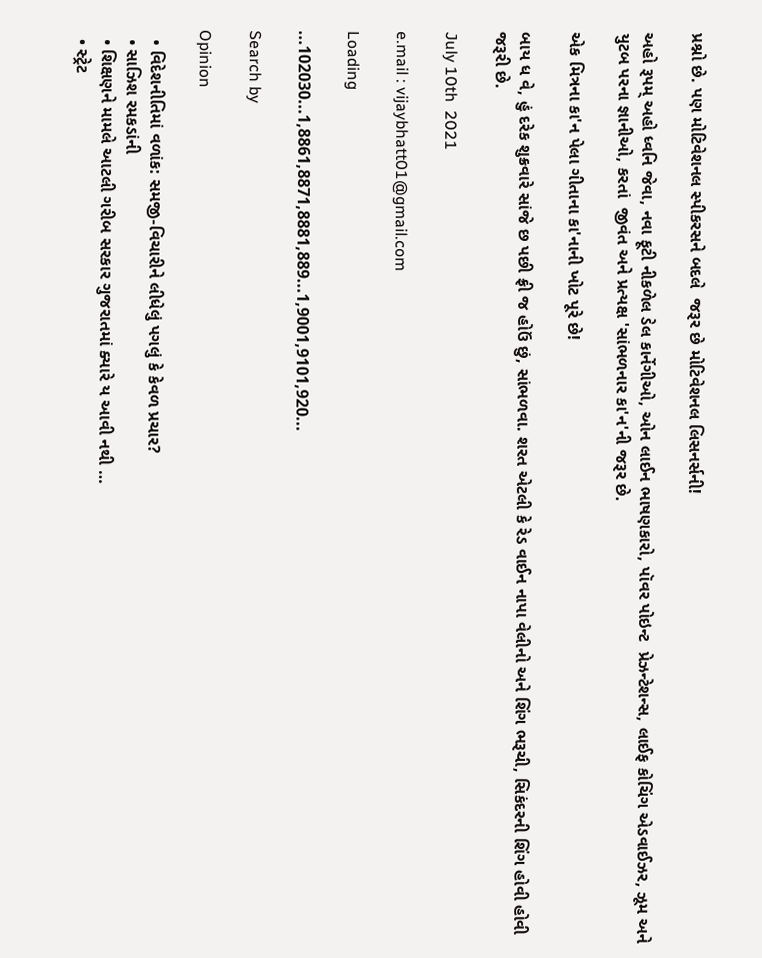પ્રશ્નો છે. પણ મોટિવેશનલ સ્પીકરસને બદલે  જરૂર છે મોટિવેશનલ લિસનર્સની!

અહો રૂપમ્‌ અહો ધ્વનિ જેવા, નવા ફૂટી નીકળેલ ડેલ કાર્નેગીઓ, ઓન લાઈન ભાષણકારો, પૉવર પોઇન્ટ  પ્રેઝન્ટેશન્સ, લાઈફ કોચિંગ એડવાઈઝર, ઝૂમ અને યુટબ પરના જ્ઞાનીઓ, કરતાં  જીવંત અને પ્રત્યક્ષ 'સાંભળનાર કા'ન'ની જરૂર છે.

એક મિત્રના કા'ન પેલા ગીતાના કા'નાની ખોટ પૂરે છે!

બાય ધ વે, હું દરેક શુક્રવારે સાંજે છ પછી ફ્રી જ હોઉં છું, સાંભળવા. શરત એટલી કે રેડ વાઈન નાપા વેલીનો અને શિંગ ભરૂચી, સિકંદરની શિંગ હોવી હોવી જરૂરી છે.

July 10th  2021

e.mail : vijaybhatt01@gmail.com

Loading

...102030...1,8861,8871,8881,889...1,9001,9101,920...

Search by

Opinion

  • વિદેશનીતિમાં વળાંક: સમજી-વિચારીને લીધેલું પગલું કે કેવળ પ્રચાર?
  • સાઝિશ રમકડાંની
  • શિક્ષણને મામલે આટલી ગરીબ સરકાર ગુજરાતમાં ક્યારે ય આવી નથી …
  • સ્ટ્રેટ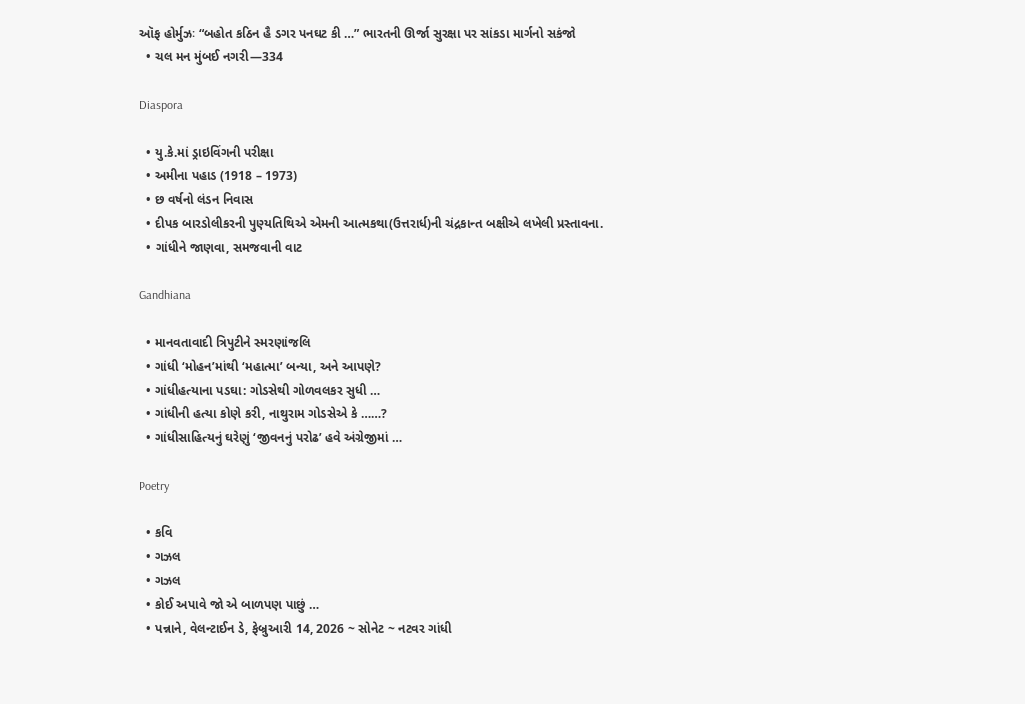ઑફ હોર્મુઝઃ “બહોત કઠિન હૈ ડગર પનઘટ કી …” ભારતની ઊર્જા સુરક્ષા પર સાંકડા માર્ગનો સકંજો
  • ચલ મન મુંબઈ નગરી—334

Diaspora

  • યુ.કે.માં ડ્રાઇવિંગની પરીક્ષા
  • અમીના પહાડ (1918 – 1973)
  • છ વર્ષનો લંડન નિવાસ
  • દીપક બારડોલીકરની પુણ્યતિથિએ એમની આત્મકથા(ઉત્તરાર્ધ)ની ચંદ્રકાન્ત બક્ષીએ લખેલી પ્રસ્તાવના.
  • ગાંધીને જાણવા, સમજવાની વાટ

Gandhiana

  • માનવતાવાદી ત્રિપુટીને સ્મરણાંજલિ
  • ગાંધી ‘મોહન’માંથી ‘મહાત્મા’ બન્યા, અને આપણે?
  • ગાંધીહત્યાના પડઘા: ગોડસેથી ગોળવલકર સુધી …
  • ગાંધીની હત્યા કોણે કરી, નાથુરામ ગોડસેએ કે ……?
  • ગાંધીસાહિત્યનું ઘરેણું ‘જીવનનું પરોઢ’ હવે અંગ્રેજીમાં …

Poetry

  • કવિ
  • ગઝલ
  • ગઝલ
  • કોઈ અપાવે જો એ બાળપણ પાછું …
  • પન્નાને, વેલન્ટાઈન ડે, ફેબ્રુઆરી 14, 2026 ~ સોનેટ ~ નટવર ગાંધી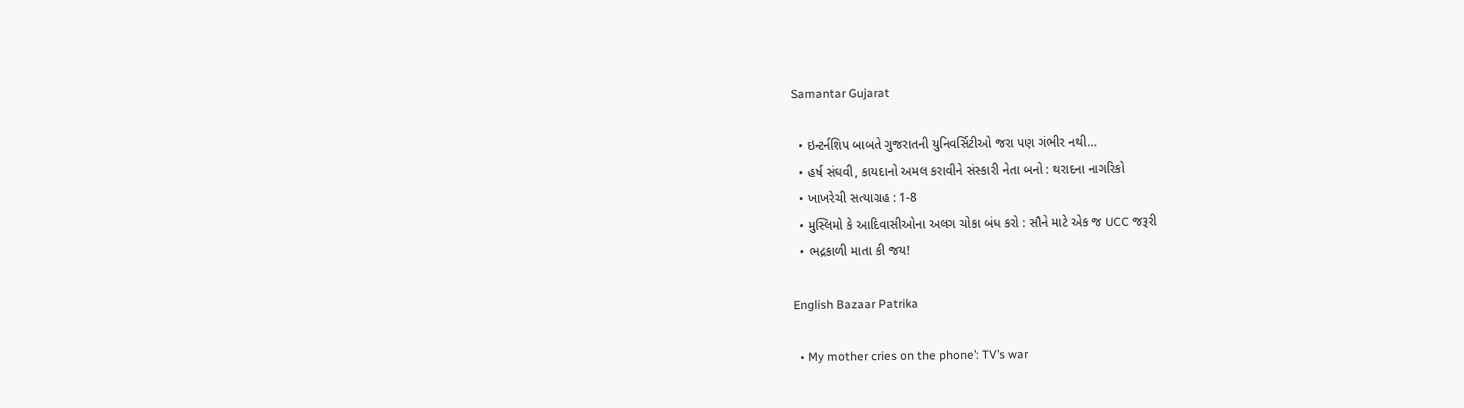Samantar Gujarat

  • ઇન્ટર્નશિપ બાબતે ગુજરાતની યુનિવર્સિટીઓ જરા પણ ગંભીર નથી…
  • હર્ષ સંઘવી, કાયદાનો અમલ કરાવીને સંસ્કારી નેતા બનો : થરાદના નાગરિકો
  • ખાખરેચી સત્યાગ્રહ : 1-8
  • મુસ્લિમો કે આદિવાસીઓના અલગ ચોકા બંધ કરો : સૌને માટે એક જ UCC જરૂરી
  • ભદ્રકાળી માતા કી જય!

English Bazaar Patrika

  • My mother cries on the phone’: TV’s war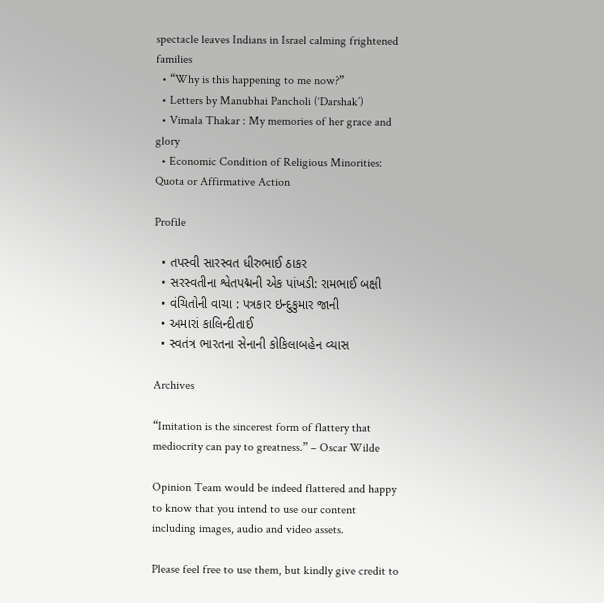spectacle leaves Indians in Israel calming frightened families
  • “Why is this happening to me now?”
  • Letters by Manubhai Pancholi (‘Darshak’)
  • Vimala Thakar : My memories of her grace and glory
  • Economic Condition of Religious Minorities: Quota or Affirmative Action

Profile

  • તપસ્વી સારસ્વત ધીરુભાઈ ઠાકર
  • સરસ્વતીના શ્વેતપદ્મની એક પાંખડી: રામભાઈ બક્ષી
  • વંચિતોની વાચા : પત્રકાર ઇન્દુકુમાર જાની
  • અમારાં કાલિન્દીતાઈ
  • સ્વતંત્ર ભારતના સેનાની કોકિલાબહેન વ્યાસ

Archives

“Imitation is the sincerest form of flattery that mediocrity can pay to greatness.” – Oscar Wilde

Opinion Team would be indeed flattered and happy to know that you intend to use our content including images, audio and video assets.

Please feel free to use them, but kindly give credit to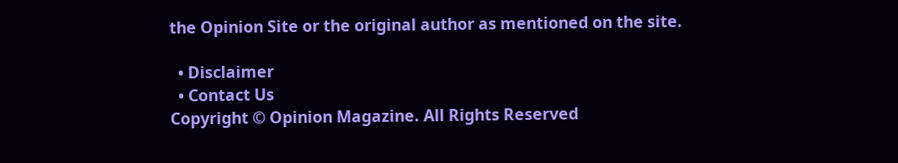the Opinion Site or the original author as mentioned on the site.

  • Disclaimer
  • Contact Us
Copyright © Opinion Magazine. All Rights Reserved